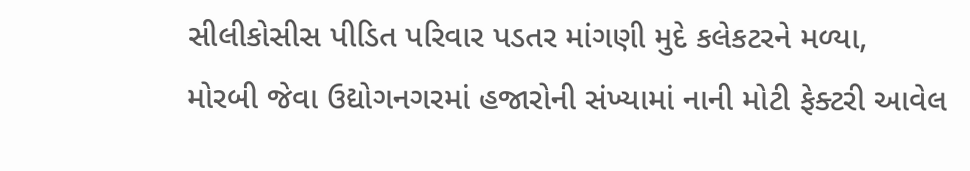સીલીકોસીસ પીડિત પરિવાર પડતર માંગણી મુદે કલેકટરને મળ્યા,
મોરબી જેવા ઉદ્યોગનગરમાં હજારોની સંખ્યામાં નાની મોટી ફેક્ટરી આવેલ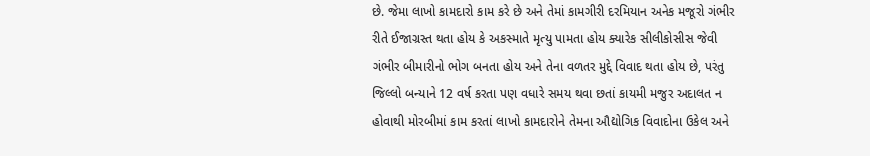છે. જેમા લાખો કામદારો કામ કરે છે અને તેમાં કામગીરી દરમિયાન અનેક મજૂરો ગંભીર રીતે ઈજાગ્રસ્ત થતા હોય કે અકસ્માતે મૃત્યુ પામતા હોય ક્યારેક સીલીકોસીસ જેવી ગંભીર બીમારીનો ભોગ બનતા હોય અને તેના વળતર મુદ્દે વિવાદ થતા હોય છે, પરંતુ જિલ્લો બન્યાને 12 વર્ષ કરતા પણ વધારે સમય થવા છતાં કાયમી મજુર અદાલત ન હોવાથી મોરબીમાં કામ કરતાં લાખો કામદારોને તેમના ઔદ્યોગિક વિવાદોના ઉકેલ અને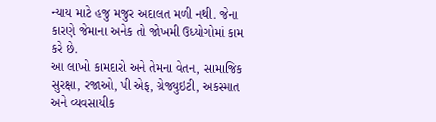ન્યાય માટે હજુ મજુર અદાલત મળી નથી. જેના કારણે જેમાના અનેક તો જોખમી ઉધ્યોગોમાં કામ કરે છે.
આ લાખો કામદારો અને તેમના વેતન, સામાજિક સુરક્ષા, રજાઓ, પી એફ, ગ્રેજ્યુઇટી, અકસ્માત અને વ્યવસાયીક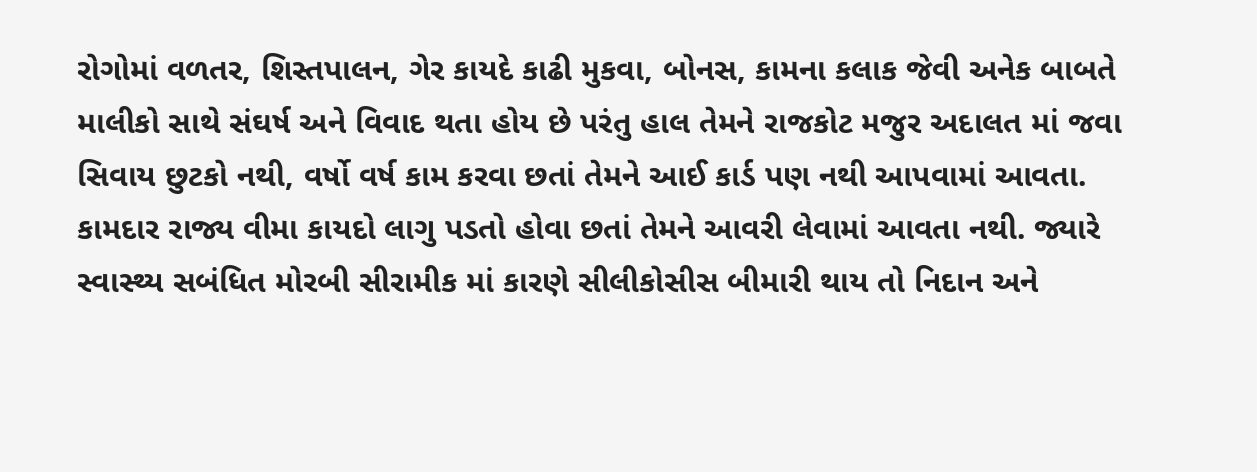રોગોમાં વળતર, શિસ્તપાલન, ગેર કાયદે કાઢી મુકવા, બોનસ, કામના કલાક જેવી અનેક બાબતે માલીકો સાથે સંઘર્ષ અને વિવાદ થતા હોય છે પરંતુ હાલ તેમને રાજકોટ મજુર અદાલત માં જવા સિવાય છુટકો નથી, વર્ષો વર્ષ કામ કરવા છતાં તેમને આઈ કાર્ડ પણ નથી આપવામાં આવતા. કામદાર રાજ્ય વીમા કાયદો લાગુ પડતો હોવા છતાં તેમને આવરી લેવામાં આવતા નથી. જ્યારે સ્વાસ્થ્ય સબંધિત મોરબી સીરામીક માં કારણે સીલીકોસીસ બીમારી થાય તો નિદાન અને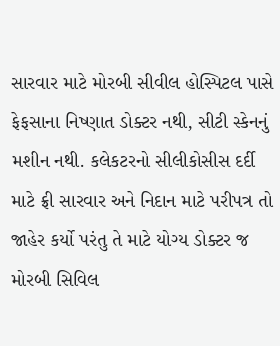સારવાર માટે મોરબી સીવીલ હોસ્પિટલ પાસે ફેફસાના નિષ્ણાત ડોક્ટર નથી, સીટી સ્કેનનું મશીન નથી. કલેકટરનો સીલીકોસીસ દર્દી માટે ફ્રી સારવાર અને નિદાન માટે પરીપત્ર તો જાહેર કર્યો પરંતુ તે માટે યોગ્ય ડોક્ટર જ મોરબી સિવિલ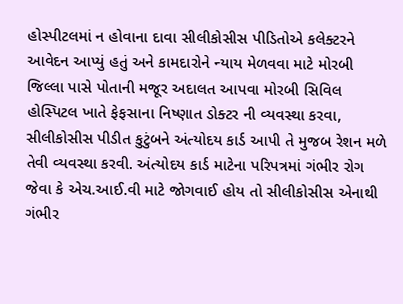હોસ્પીટલમાં ન હોવાના દાવા સીલીકોસીસ પીડિતોએ કલેક્ટરને આવેદન આપ્યું હતું અને કામદારોને ન્યાય મેળવવા માટે મોરબી જિલ્લા પાસે પોતાની મજૂર અદાલત આપવા મોરબી સિવિલ હોસ્પિટલ ખાતે ફેફસાના નિષ્ણાત ડોક્ટર ની વ્યવસ્થા કરવા, સીલીકોસીસ પીડીત કુટુંબને અંત્યોદય કાર્ડ આપી તે મુજબ રેશન મળે તેવી વ્યવસ્થા કરવી. અંત્યોદય કાર્ડ માટેના પરિપત્રમાં ગંભીર રોગ જેવા કે એચ.આઈ.વી માટે જોગવાઈ હોય તો સીલીકોસીસ એનાથી ગંભીર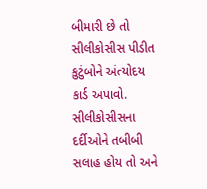બીમારી છે તો સીલીકોસીસ પીડીત કુટુંબોને અંત્યોદય કાર્ડ અપાવો. સીલીકોસીસના દર્દીઓને તબીબી સલાહ હોય તો અને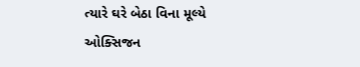ત્યારે ઘરે બેઠા વિના મૂલ્યે ઓક્સિજન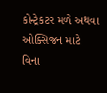કોન્ટ્રેકટર મળે અથવા ઓક્સિજન માટે વિના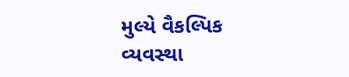મુલ્યે વૈકલ્પિક વ્યવસ્થા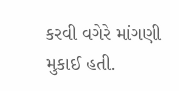કરવી વગેરે માંગણી મુકાઈ હતી.